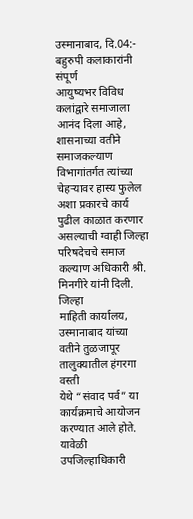उस्मानाबाद, दि.04:- बहुरुपी कलाकारांनी संपूर्ण
आयुष्यभर विविध कलांद्वारे समाजाला आनंद दिला आहे, शासनाच्या वतीने
समाजकल्याण विभागांतर्गत त्यांच्या चेहऱ्यावर हास्य फुलेल अशा प्रकारचे कार्य
पुढील काळात करणार असल्याची ग्वाही जिल्हा परिषदेचचे समाज कल्याण अधिकारी श्री.
मिनगीरे यांनी दिली.
जिल्हा
माहिती कार्यालय, उस्मानाबाद यांच्या वतीने तुळजापूर तालुक्यातील हंगरगा वस्ती
येथे “संवाद पर्व” या कार्यक्रमाचे आयोजन
करण्यात आले होते.
यावेळी
उपजिल्हाधिकारी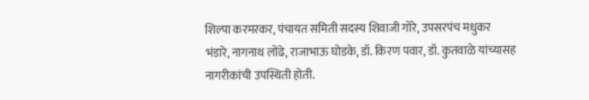शिल्पा करमरकर, पंचायत समिती सदस्य शिवाजी गोरे, उपसरपंच मधुकर
भंडारे, नागनाथ लोंढे, राजाभाऊ घोडके, डॉ. किरण पवार, डॉ. कुतवाळे यांच्यासह
नागरीकांची उपस्थिती होती.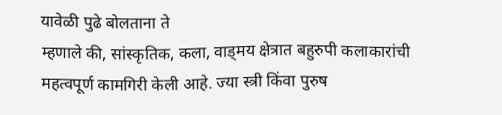यावेळी पुढे बोलताना ते
म्हणाले की, सांस्कृतिक, कला, वाड्मय क्षेत्रात बहुरुपी कलाकारांची
महत्वपूर्ण कामगिरी केली आहे. ज्या स्त्री किंवा पुरुष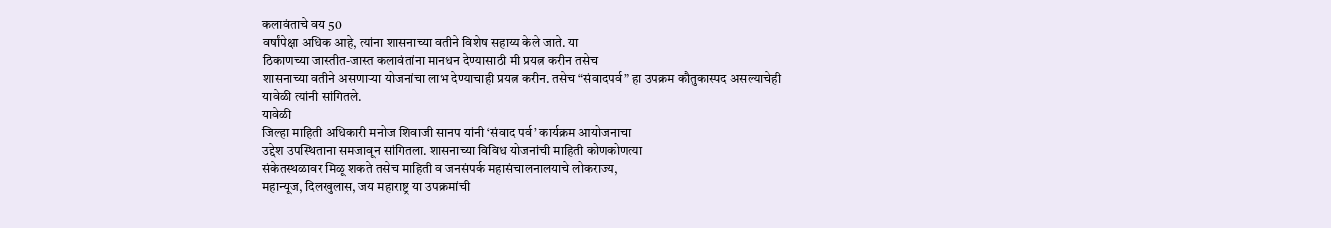कलावंताचे वय 50
वर्षांपेक्षा अधिक आहे, त्यांना शासनाच्या वतीने विशेष सहाय्य केले जाते. या
ठिकाणच्या जास्तीत-जास्त कलावंतांना मानधन देण्यासाठी मी प्रयत्न करीन तसेच
शासनाच्या वतीने असणाऱ्या योजनांचा लाभ देण्याचाही प्रयत्न करीन. तसेच “संवादपर्व” हा उपक्रम कौतुकास्पद असल्याचेही
यावेळी त्यांनी सांगितले.
यावेळी
जिल्हा माहिती अधिकारी मनोज शिवाजी सानप यांनी ‘संवाद पर्व’ कार्यक्रम आयोजनाचा
उद्देश उपस्थिताना समजावून सांगितला. शासनाच्या विविध योजनांची माहिती कोणकोणत्या
संकेतस्थळावर मिळू शकते तसेच माहिती व जनसंपर्क महासंचालनालयाचे लोकराज्य,
महान्यूज, दिलखुलास, जय महाराष्ट्र या उपक्रमांची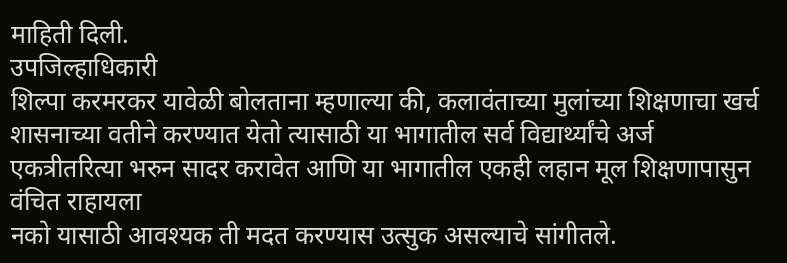माहिती दिली.
उपजिल्हाधिकारी
शिल्पा करमरकर यावेळी बोलताना म्हणाल्या की, कलावंताच्या मुलांच्या शिक्षणाचा खर्च
शासनाच्या वतीने करण्यात येतो त्यासाठी या भागातील सर्व विद्यार्थ्यांचे अर्ज
एकत्रीतरित्या भरुन सादर करावेत आणि या भागातील एकही लहान मूल शिक्षणापासुन वंचित राहायला
नको यासाठी आवश्यक ती मदत करण्यास उत्सुक असल्याचे सांगीतले.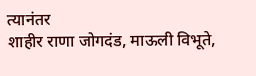त्यानंतर
शाहीर राणा जोगदंड, माऊली विभूते,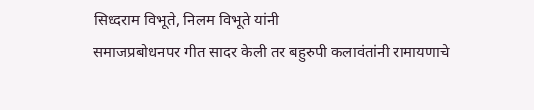सिध्दराम विभूते, निलम विभूते यांनी
समाजप्रबोधनपर गीत सादर केली तर बहुरुपी कलावंतांनी रामायणाचे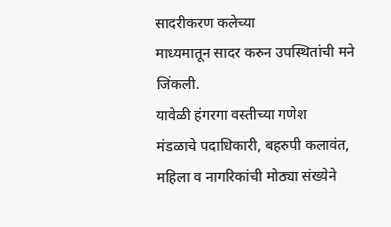सादरीकरण कलेच्या
माध्यमातून सादर करुन उपस्थितांची मने जिंकली.
यावेळी हंगरगा वस्तीच्या गणेश
मंडळाचे पदाधिकारी, बहरुपी कलावंत, महिला व नागरिकांची मोठ्या संख्येने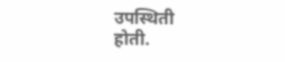उपस्थिती
होती.